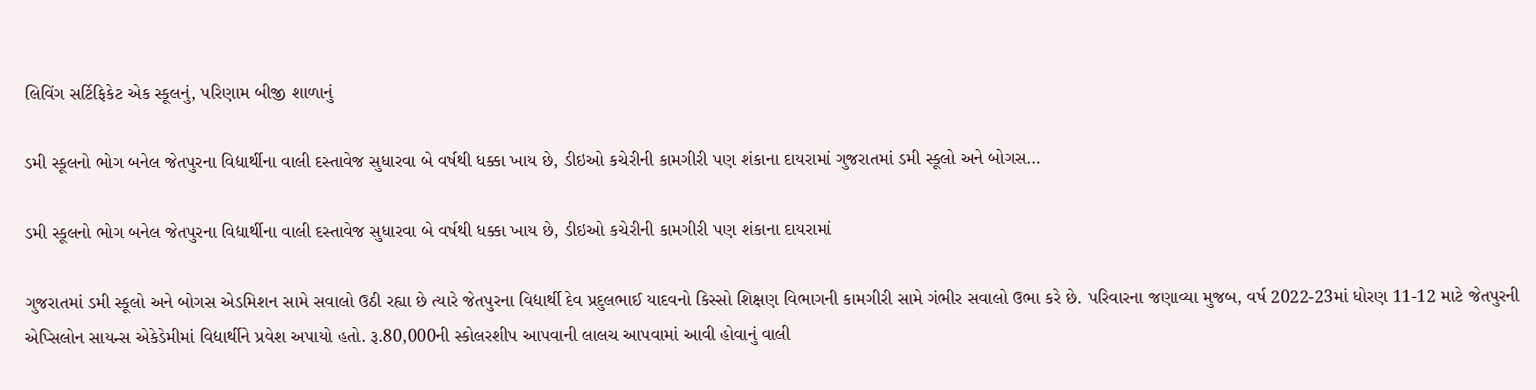લિવિંગ સર્ટિફિકેટ એક સ્કૂલનું, પરિણામ બીજી શાળાનું

ડમી સ્કૂલનો ભોગ બનેલ જેતપુરના વિદ્યાર્થીના વાલી દસ્તાવેજ સુધારવા બે વર્ષથી ધક્કા ખાય છે, ડીઇઓ કચેરીની કામગીરી પણ શંકાના દાયરામાં ગુજરાતમાં ડમી સ્કૂલો અને બોગસ…

ડમી સ્કૂલનો ભોગ બનેલ જેતપુરના વિદ્યાર્થીના વાલી દસ્તાવેજ સુધારવા બે વર્ષથી ધક્કા ખાય છે, ડીઇઓ કચેરીની કામગીરી પણ શંકાના દાયરામાં

ગુજરાતમાં ડમી સ્કૂલો અને બોગસ એડમિશન સામે સવાલો ઉઠી રહ્યા છે ત્યારે જેતપુરના વિદ્યાર્થી દેવ પ્રદુલભાઈ યાદવનો કિસ્સો શિક્ષણ વિભાગની કામગીરી સામે ગંભીર સવાલો ઉભા કરે છે. પરિવારના જણાવ્યા મુજબ, વર્ષ 2022-23માં ધોરણ 11-12 માટે જેતપુરની એપ્સિલોન સાયન્સ એકેડેમીમાં વિદ્યાર્થીને પ્રવેશ અપાયો હતો. રૂ.80,000ની સ્કોલરશીપ આપવાની લાલચ આપવામાં આવી હોવાનું વાલી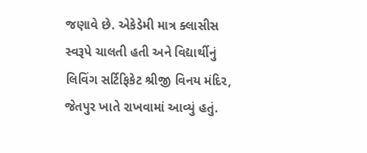જણાવે છે. એકેડેમી માત્ર ક્લાસીસ સ્વરૂપે ચાલતી હતી અને વિદ્યાર્થીનું લિવિંગ સર્ટિફિકેટ શ્રીજી વિનય મંદિર, જેતપુર ખાતે રાખવામાં આવ્યું હતું.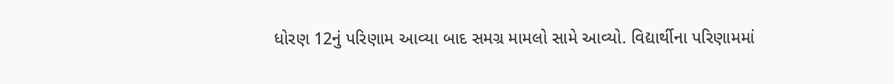ધોરણ 12નું પરિણામ આવ્યા બાદ સમગ્ર મામલો સામે આવ્યો. વિદ્યાર્થીના પરિણામમાં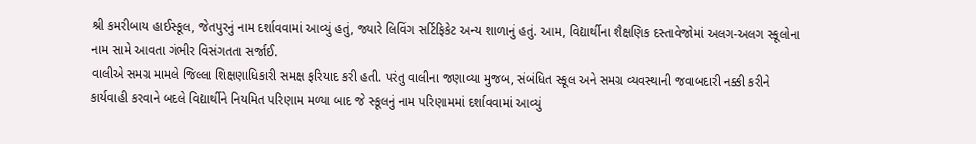શ્રી કમરીબાય હાઈસ્કૂલ, જેતપુરનું નામ દર્શાવવામાં આવ્યું હતું, જ્યારે લિવિંગ સર્ટિફિકેટ અન્ય શાળાનું હતું. આમ, વિદ્યાર્થીના શૈક્ષણિક દસ્તાવેજોમાં અલગ-અલગ સ્કૂલોના નામ સામે આવતા ગંભીર વિસંગતતા સર્જાઈ.
વાલીએ સમગ્ર મામલે જિલ્લા શિક્ષણાધિકારી સમક્ષ ફરિયાદ કરી હતી. પરંતુ વાલીના જણાવ્યા મુજબ, સંબંધિત સ્કૂલ અને સમગ્ર વ્યવસ્થાની જવાબદારી નક્કી કરીને કાર્યવાહી કરવાને બદલે વિદ્યાર્થીને નિયમિત પરિણામ મળ્યા બાદ જે સ્કૂલનું નામ પરિણામમાં દર્શાવવામાં આવ્યું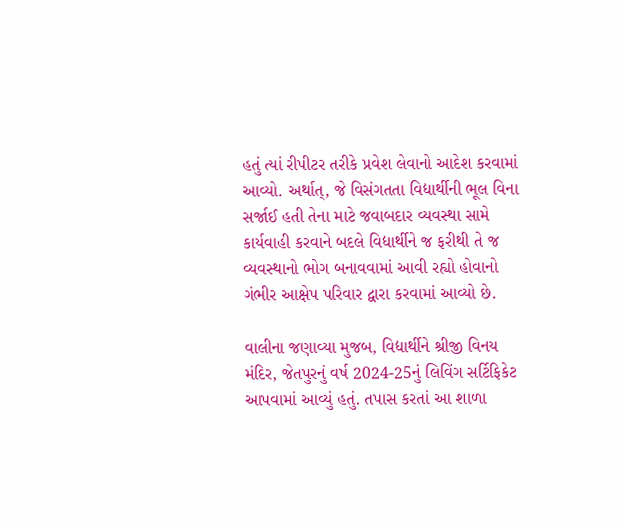હતું ત્યાં રીપીટર તરીકે પ્રવેશ લેવાનો આદેશ કરવામાં આવ્યો. અર્થાત્, જે વિસંગતતા વિદ્યાર્થીની ભૂલ વિના સર્જાઈ હતી તેના માટે જવાબદાર વ્યવસ્થા સામે કાર્યવાહી કરવાને બદલે વિદ્યાર્થીને જ ફરીથી તે જ વ્યવસ્થાનો ભોગ બનાવવામાં આવી રહ્યો હોવાનો ગંભીર આક્ષેપ પરિવાર દ્વારા કરવામાં આવ્યો છે.

વાલીના જણાવ્યા મુજબ, વિદ્યાર્થીને શ્રીજી વિનય મંદિર, જેતપુરનું વર્ષ 2024-25નું લિવિંગ સર્ટિફિકેટ આપવામાં આવ્યું હતું. તપાસ કરતાં આ શાળા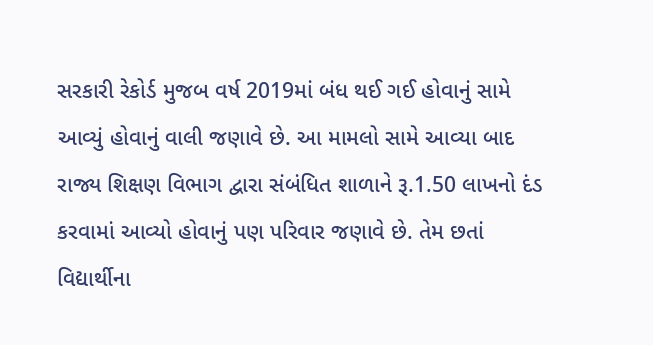સરકારી રેકોર્ડ મુજબ વર્ષ 2019માં બંધ થઈ ગઈ હોવાનું સામે આવ્યું હોવાનું વાલી જણાવે છે. આ મામલો સામે આવ્યા બાદ રાજ્ય શિક્ષણ વિભાગ દ્વારા સંબંધિત શાળાને રૂ.1.50 લાખનો દંડ કરવામાં આવ્યો હોવાનું પણ પરિવાર જણાવે છે. તેમ છતાં વિદ્યાર્થીના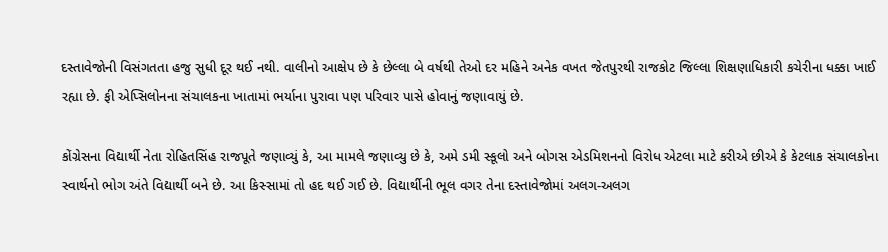દસ્તાવેજોની વિસંગતતા હજુ સુધી દૂર થઈ નથી. વાલીનો આક્ષેપ છે કે છેલ્લા બે વર્ષથી તેઓ દર મહિને અનેક વખત જેતપુરથી રાજકોટ જિલ્લા શિક્ષણાધિકારી કચેરીના ધક્કા ખાઈ રહ્યા છે. ફી એપ્સિલોનના સંચાલકના ખાતામાં ભર્યાના પુરાવા પણ પરિવાર પાસે હોવાનું જણાવાયું છે.

કોંગ્રેસના વિદ્યાર્થી નેતા રોહિતસિંહ રાજપૂતે જણાવ્યું કે, આ મામલે જણાવ્યુ છે કે, અમે ડમી સ્કૂલો અને બોગસ એડમિશનનો વિરોધ એટલા માટે કરીએ છીએ કે કેટલાક સંચાલકોના સ્વાર્થનો ભોગ અંતે વિદ્યાર્થી બને છે. આ કિસ્સામાં તો હદ થઈ ગઈ છે. વિદ્યાર્થીની ભૂલ વગર તેના દસ્તાવેજોમાં અલગ-અલગ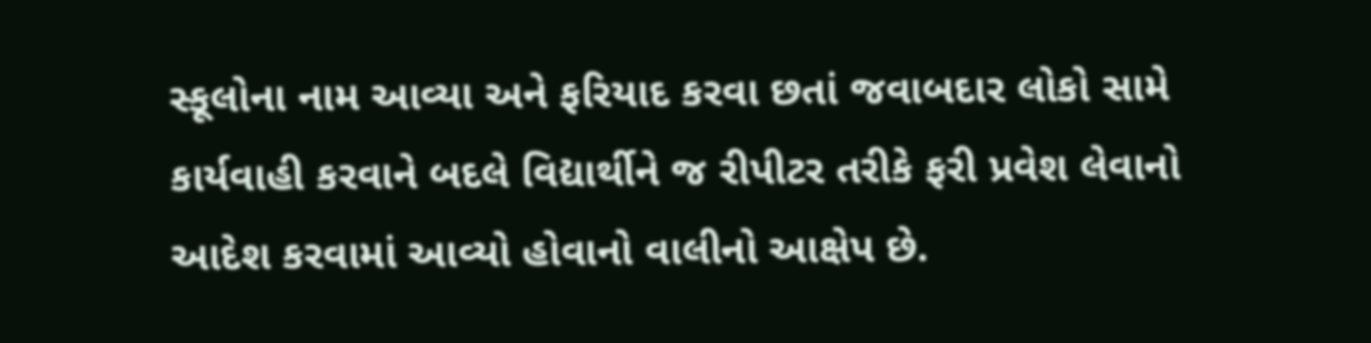સ્કૂલોના નામ આવ્યા અને ફરિયાદ કરવા છતાં જવાબદાર લોકો સામે કાર્યવાહી કરવાને બદલે વિદ્યાર્થીને જ રીપીટર તરીકે ફરી પ્રવેશ લેવાનો આદેશ કરવામાં આવ્યો હોવાનો વાલીનો આક્ષેપ છે.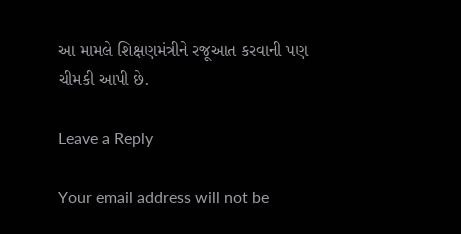આ મામલે શિક્ષણમંત્રીને રજૂઆત કરવાની પણ ચીમકી આપી છે.

Leave a Reply

Your email address will not be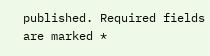published. Required fields are marked *